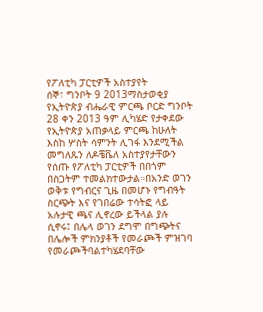የፖለቲካ ፓርቲዎች አስተያየት
ሰኞ፣ ግንቦት 9 2013ማስታወቂያ
የኢትዮጵያ ብሔራዊ ምርጫ ቦርድ ግንቦት 28 ቀን 2013 ዓም ሊካሄድ የታቀደው የኢትዮጵያ አጠቃላይ ምርጫ ከሁለት እስከ ሦስት ሳምንት ሊገፋ እንደሚችል መግለጹን ለዶቼቬለ አስተያየታቸውን የሰጡ የፖለቲካ ፓርቲዎች በበጎም በስጋትም ተመልክተውታል።በአንድ ወገን ወቅቱ የግብርና ጊዜ በመሆኑ የግብዓት ስርጭት እና የገበሬው ተሳትፎ ላይ አሉታዊ ጫና ሊኖረው ይችላል ያሉ ሲኖሩ፤ በሌላ ወገን ደግሞ በግጭትና በሌሎች ምክንያቶች የመራጮች ምዝገባ የመራጮችባልተካሄደባቸው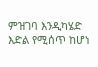ምዝገባ እንዲካሄድ እድል የሚሰጥ ከሆነ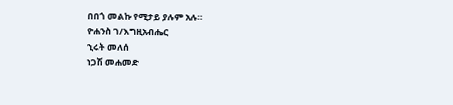በበጎ መልኩ የሚታይ ያሉም አሉ።
ዮሐንስ ገ/እግዚአብሔር
ኂሩት መለሰ
ነጋሽ መሐመድ